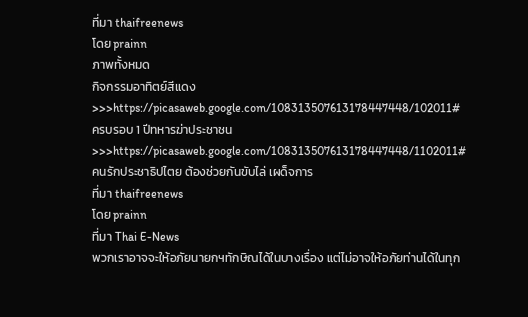ที่มา thaifreenews
โดย prainn
ภาพทั้งหมด
กิจกรรมอาทิตย์สีแดง>>>https://picasaweb.google.com/108313507613178447448/102011#
ครบรอบ 1 ปีทหารฆ่าประชาชน>>>https://picasaweb.google.com/108313507613178447448/1102011#
คนรักประชาธิปไตย ต้องช่วยกันขับไล่ เผด็จการ
ที่มา thaifreenews
โดย prainn
ที่มา Thai E-News
พวกเราอาจจะให้อภัยนายกฯทักษิณได้ในบางเรื่อง แต่ไม่อาจให้อภัยท่านได้ในทุก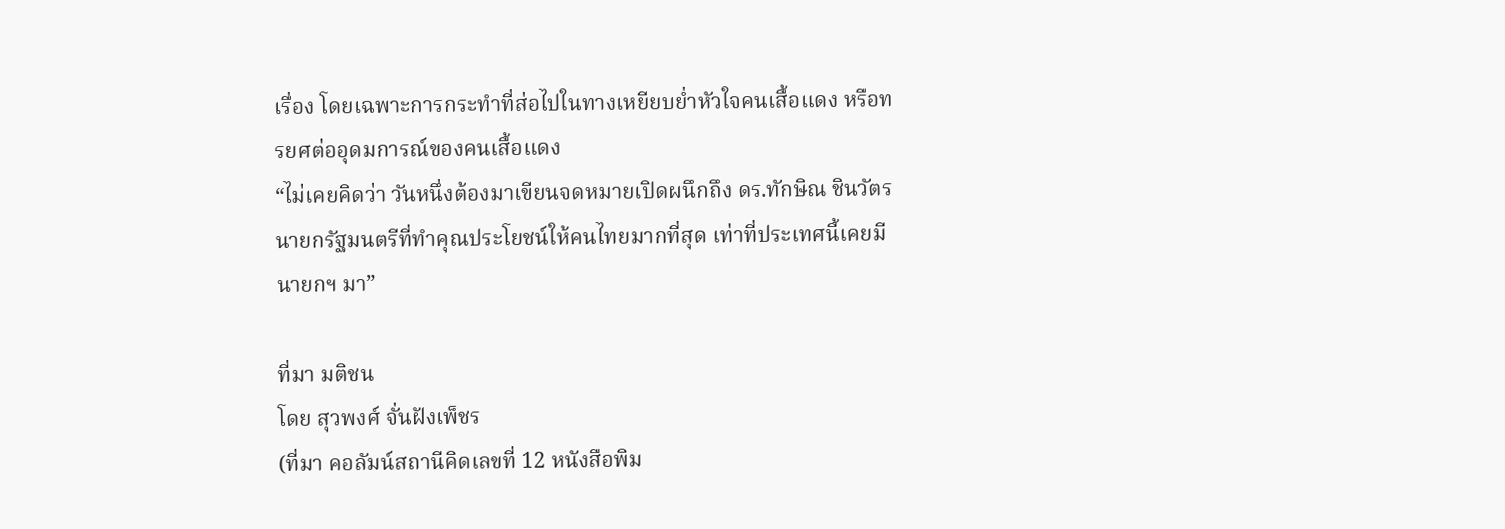เรื่อง โดยเฉพาะการกระทำที่ส่อไปในทางเหยียบย่ำหัวใจคนเสื้อแดง หรือทรยศต่ออุดมการณ์ของคนเสื้อแดง
“ไม่เคยคิดว่า วันหนึ่งต้องมาเขียนจดหมายเปิดผนึกถึง ดร.ทักษิณ ชินวัตร นายกรัฐมนตรีที่ทำคุณประโยชน์ให้คนไทยมากที่สุด เท่าที่ประเทศนี้เคยมีนายกฯ มา”

ที่มา มติชน
โดย สุวพงศ์ จั่นฝังเพ็ชร
(ที่มา คอลัมน์สถานีคิดเลขที่ 12 หนังสือพิม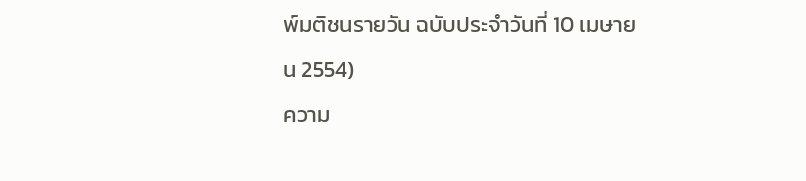พ์มติชนรายวัน ฉบับประจำวันที่ 10 เมษายน 2554)
ความ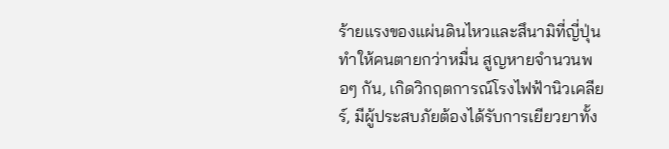ร้ายแรงของแผ่นดินไหวและสึนามิที่ญี่ปุ่น ทำให้คนตายกว่าหมื่น สูญหายจำนวนพอๆ กัน, เกิดวิกฤตการณ์โรงไฟฟ้านิวเคลียร์, มีผู้ประสบภัยต้องได้รับการเยียวยาทั้ง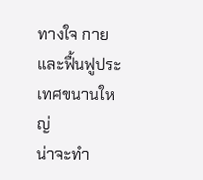ทางใจ กาย และฟื้นฟูประเทศขนานใหญ่
น่าจะทำ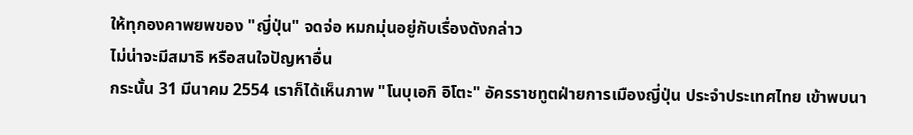ให้ทุกองคาพยพของ "ญี่ปุ่น" จดจ่อ หมกมุ่นอยู่กับเรื่องดังกล่าว
ไม่น่าจะมีสมาธิ หรือสนใจปัญหาอื่น
กระนั้น 31 มีนาคม 2554 เราก็ได้เห็นภาพ "โนบุเอกิ อิโตะ" อัครราชทูตฝ่ายการเมืองญี่ปุ่น ประจำประเทศไทย เข้าพบนา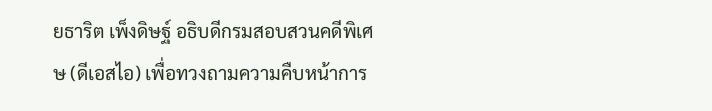ยธาริต เพ็งดิษฐ์ อธิบดีกรมสอบสวนคดีพิเศษ (ดีเอสไอ) เพื่อทวงถามความคืบหน้าการ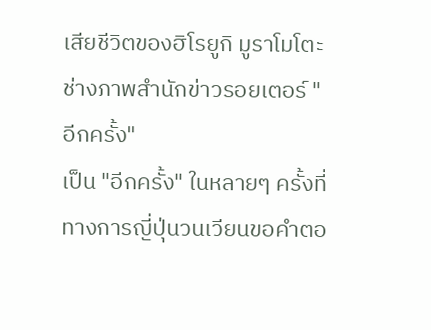เสียชีวิตของฮิโรยูกิ มูราโมโตะ ช่างภาพสำนักข่าวรอยเตอร์ "อีกครั้ง"
เป็น "อีกครั้ง" ในหลายๆ ครั้งที่ทางการญี่ปุ่นวนเวียนขอคำตอ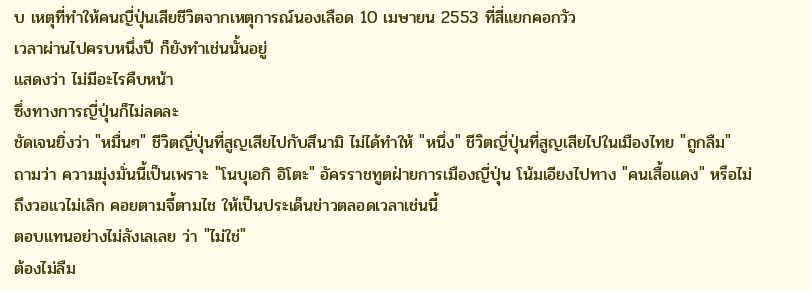บ เหตุที่ทำให้คนญี่ปุ่นเสียชีวิตจากเหตุการณ์นองเลือด 10 เมษายน 2553 ที่สี่แยกคอกวัว
เวลาผ่านไปครบหนึ่งปี ก็ยังทำเช่นนั้นอยู่
แสดงว่า ไม่มีอะไรคืบหน้า
ซึ่งทางการญี่ปุ่นก็ไม่ลดละ
ชัดเจนยิ่งว่า "หมื่นๆ" ชีวิตญี่ปุ่นที่สูญเสียไปกับสึนามิ ไม่ได้ทำให้ "หนึ่ง" ชีวิตญี่ปุ่นที่สูญเสียไปในเมืองไทย "ถูกลืม"
ถามว่า ความมุ่งมั่นนี้เป็นเพราะ "โนบุเอกิ อิโตะ" อัครราชทูตฝ่ายการเมืองญี่ปุ่น โน้มเอียงไปทาง "คนเสื้อแดง" หรือไม่
ถึงวอแวไม่เลิก คอยตามจี้ตามไช ให้เป็นประเด็นข่าวตลอดเวลาเช่นนี้
ตอบแทนอย่างไม่ลังเลเลย ว่า "ไม่ใช่"
ต้องไม่ลืม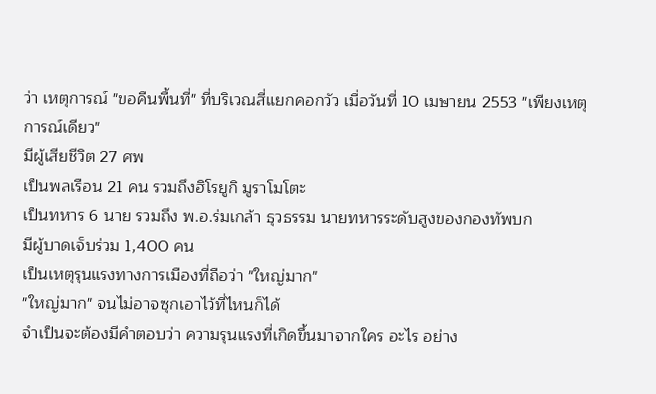ว่า เหตุการณ์ "ขอคืนพื้นที่" ที่บริเวณสี่แยกคอกวัว เมื่อวันที่ 10 เมษายน 2553 "เพียงเหตุการณ์เดียว"
มีผู้เสียชีวิต 27 ศพ
เป็นพลเรือน 21 คน รวมถึงฮิโรยูกิ มูราโมโตะ
เป็นทหาร 6 นาย รวมถึง พ.อ.ร่มเกล้า ธุวธรรม นายทหารระดับสูงของกองทัพบก
มีผู้บาดเจ็บร่วม 1,400 คน
เป็นเหตุรุนแรงทางการเมืองที่ถือว่า "ใหญ่มาก"
"ใหญ่มาก" จนไม่อาจซุกเอาไว้ที่ไหนก็ได้
จำเป็นจะต้องมีคำตอบว่า ความรุนแรงที่เกิดขึ้นมาจากใคร อะไร อย่าง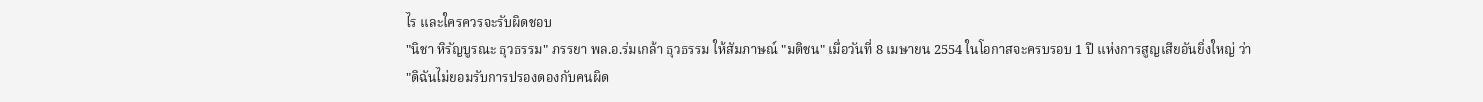ไร และใครควรจะรับผิดชอบ
"นิชา หิรัญบูรณะ ธุวธรรม" ภรรยา พล.อ.ร่มเกล้า ธุวธรรม ให้สัมภาษณ์ "มติชน" เมื่อวันที่ 8 เมษายน 2554 ในโอกาสจะครบรอบ 1 ปี แห่งการสูญเสียอันยิ่งใหญ่ ว่า
"ดิฉันไม่ยอมรับการปรองดองกับคนผิด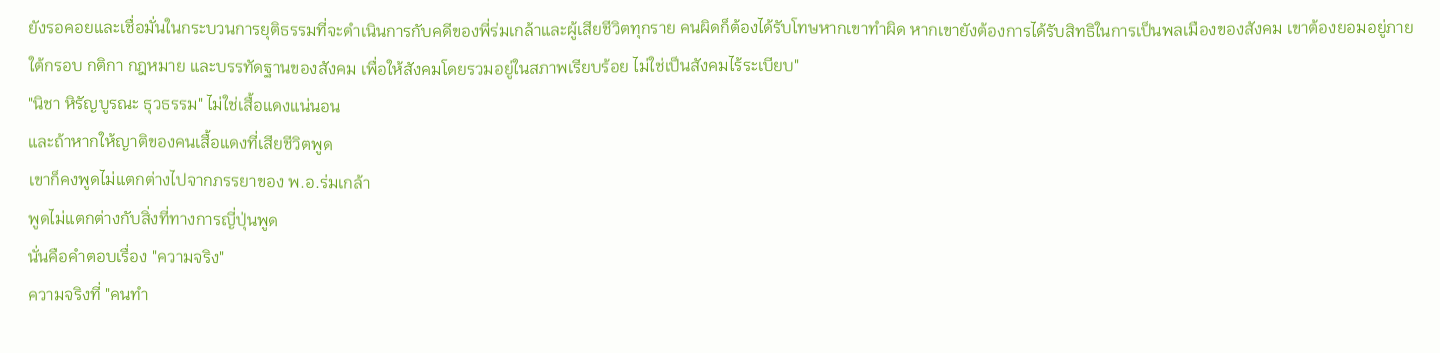ยังรอคอยและเชื่อมั่นในกระบวนการยุติธรรมที่จะดำเนินการกับคดีของพี่ร่มเกล้าและผู้เสียชีวิตทุกราย คนผิดก็ต้องได้รับโทษหากเขาทำผิด หากเขายังต้องการได้รับสิทธิในการเป็นพลเมืองของสังคม เขาต้องยอมอยู่ภายใต้กรอบ กติกา กฎหมาย และบรรทัดฐานของสังคม เพื่อให้สังคมโดยรวมอยู่ในสภาพเรียบร้อย ไม่ใช่เป็นสังคมไร้ระเบียบ"
"นิชา หิรัญบูรณะ ธุวธรรม" ไม่ใช่เสื้อแดงแน่นอน
และถ้าหากให้ญาติของคนเสื้อแดงที่เสียชีวิตพูด
เขาก็คงพูดไม่แตกต่างไปจากภรรยาของ พ.อ.ร่มเกล้า
พูดไม่แตกต่างกับสิ่งที่ทางการญี่ปุ่นพูด
นั่นคือคำตอบเรื่อง "ความจริง"
ความจริงที่ "คนทำ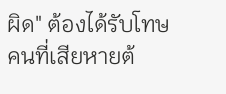ผิด" ต้องได้รับโทษ คนที่เสียหายต้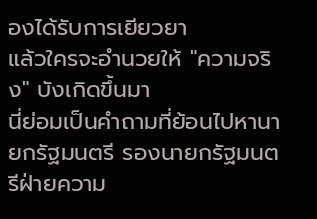องได้รับการเยียวยา
แล้วใครจะอำนวยให้ "ความจริง" บังเกิดขึ้นมา
นี่ย่อมเป็นคำถามที่ย้อนไปหานายกรัฐมนตรี รองนายกรัฐมนตรีฝ่ายความ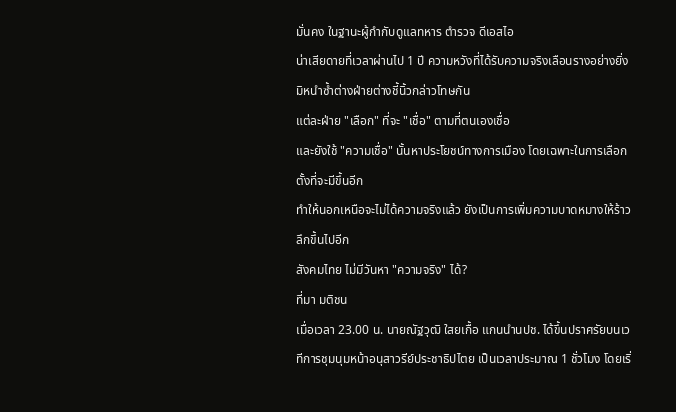มั่นคง ในฐานะผู้กำกับดูแลทหาร ตำรวจ ดีเอสไอ
น่าเสียดายที่เวลาผ่านไป 1 ปี ความหวังที่ได้รับความจริงเลือนรางอย่างยิ่ง
มิหนำซ้ำต่างฝ่ายต่างชี้นิ้วกล่าวโทษกัน
แต่ละฝ่าย "เลือก" ที่จะ "เชื่อ" ตามที่ตนเองเชื่อ
และยังใช้ "ความเชื่อ" นั้นหาประโยชน์ทางการเมือง โดยเฉพาะในการเลือกตั้งที่จะมีขึ้นอีก
ทำให้นอกเหนือจะไม่ได้ความจริงแล้ว ยังเป็นการเพิ่มความบาดหมางให้ร้าวลึกขึ้นไปอีก
สังคมไทย ไม่มีวันหา "ความจริง" ได้?
ที่มา มติชน
เมื่อเวลา 23.00 น. นายณัฐวุฒิ ใสยเกื้อ แกนนำนปช. ได้ขึ้นปราศรัยบนเวทีการชุมนุมหน้าอนุสาวรีย์ประชาธิปไตย เป็นเวลาประมาณ 1 ชั่วโมง โดยเริ่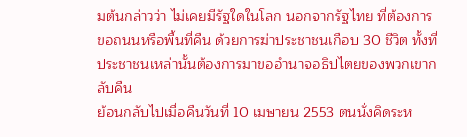มต้นกล่าวว่า ไม่เคยมีรัฐใดในโลก นอกจากรัฐไทย ที่ต้องการขอถนนหรือพื้นที่คืน ด้วยการฆ่าประชาชนเกือบ 30 ชีวิต ทั้งที่ประชาชนเหล่านั้นต้องการมาขออำนาจอธิปไตยของพวกเขากลับคืน
ย้อนกลับไปเมื่อคืนวันที่ 10 เมษายน 2553 ตนนั่งคิดระห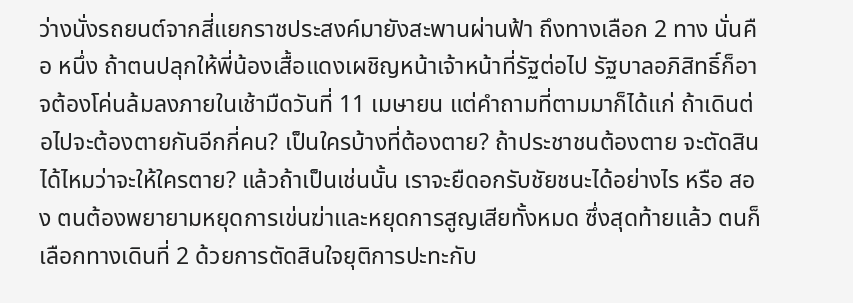ว่างนั่งรถยนต์จากสี่แยกราชประสงค์มายังสะพานผ่านฟ้า ถึงทางเลือก 2 ทาง นั่นคือ หนึ่ง ถ้าตนปลุกให้พี่น้องเสื้อแดงเผชิญหน้าเจ้าหน้าที่รัฐต่อไป รัฐบาลอภิสิทธิ์ก็อาจต้องโค่นล้มลงภายในเช้ามืดวันที่ 11 เมษายน แต่คำถามที่ตามมาก็ได้แก่ ถ้าเดินต่อไปจะต้องตายกันอีกกี่คน? เป็นใครบ้างที่ต้องตาย? ถ้าประชาชนต้องตาย จะตัดสินได้ไหมว่าจะให้ใครตาย? แล้วถ้าเป็นเช่นนั้น เราจะยืดอกรับชัยชนะได้อย่างไร หรือ สอง ตนต้องพยายามหยุดการเข่นฆ่าและหยุดการสูญเสียทั้งหมด ซึ่งสุดท้ายแล้ว ตนก็เลือกทางเดินที่ 2 ด้วยการตัดสินใจยุติการปะทะกับ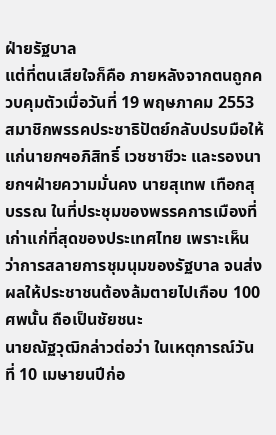ฝ่ายรัฐบาล
แต่ที่ตนเสียใจก็คือ ภายหลังจากตนถูกควบคุมตัวเมื่อวันที่ 19 พฤษภาคม 2553 สมาชิกพรรคประชาธิปัตย์กลับปรบมือให้แก่นายกฯอภิสิทธิ์ เวชชาชีวะ และรองนายกฯฝ่ายความมั่นคง นายสุเทพ เทือกสุบรรณ ในที่ประชุมของพรรคการเมืองที่เก่าแก่ที่สุดของประเทศไทย เพราะเห็นว่าการสลายการชุมนุมของรัฐบาล จนส่งผลให้ประชาชนต้องล้มตายไปเกือบ 100 ศพนั้น ถือเป็นชัยชนะ
นายณัฐวุฒิกล่าวต่อว่า ในเหตุการณ์วันที่ 10 เมษายนปีก่อ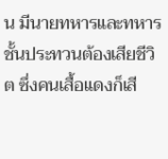น มีนายทหารและทหารชั้นประทวนต้องเสียชีวิต ซึ่งคนเสื้อแดงก็เสี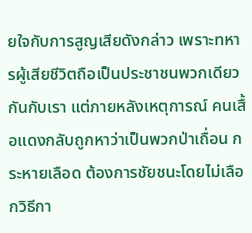ยใจกับการสูญเสียดังกล่าว เพราะทหารผู้เสียชีวิตถือเป็นประชาชนพวกเดียวกันกับเรา แต่ภายหลังเหตุการณ์ คนเสื้อแดงกลับถูกหาว่าเป็นพวกป่าเถื่อน กระหายเลือด ต้องการชัยชนะโดยไม่เลือกวิธีกา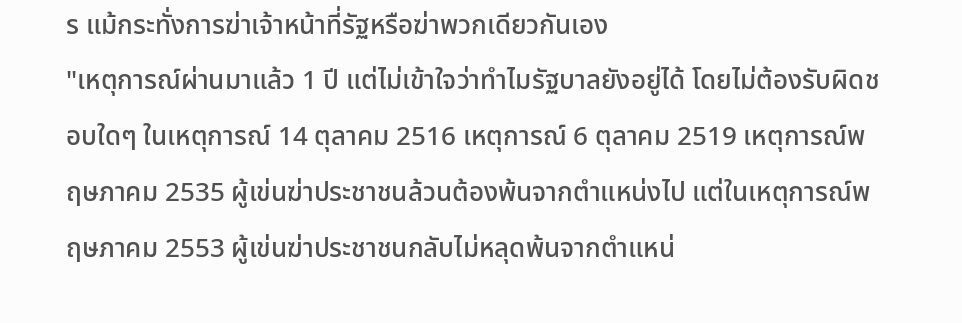ร แม้กระทั่งการฆ่าเจ้าหน้าที่รัฐหรือฆ่าพวกเดียวกันเอง
"เหตุการณ์ผ่านมาแล้ว 1 ปี แต่ไม่เข้าใจว่าทำไมรัฐบาลยังอยู่ได้ โดยไม่ต้องรับผิดชอบใดๆ ในเหตุการณ์ 14 ตุลาคม 2516 เหตุการณ์ 6 ตุลาคม 2519 เหตุการณ์พฤษภาคม 2535 ผู้เข่นฆ่าประชาชนล้วนต้องพ้นจากตำแหน่งไป แต่ในเหตุการณ์พฤษภาคม 2553 ผู้เข่นฆ่าประชาชนกลับไม่หลุดพ้นจากตำแหน่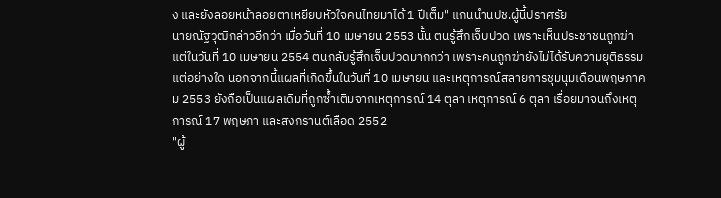ง และยังลอยหน้าลอยตาเหยียบหัวใจคนไทยมาได้ 1 ปีเต็ม" แกนนำนปช.ผู้นี้ปราศรัย
นายณัฐวุฒิกล่าวอีกว่า เมื่อวันที่ 10 เมษายน 2553 นั้น ตนรู้สึกเจ็บปวด เพราะเห็นประชาชนถูกฆ่า แต่ในวันที่ 10 เมษายน 2554 ตนกลับรู้สึกเจ็บปวดมากกว่า เพราะคนถูกฆ่ายังไม่ได้รับความยุติธรรมแต่อย่างใด นอกจากนี้แผลที่เกิดขึ้นในวันที่ 10 เมษายน และเหตุการณ์สลายการชุมนุมเดือนพฤษภาคม 2553 ยังถือเป็นแผลเดิมที่ถูกซ้ำเติมจากเหตุการณ์ 14 ตุลา เหตุการณ์ 6 ตุลา เรื่อยมาจนถึงเหตุการณ์ 17 พฤษภา และสงกรานต์เลือด 2552
"ผู้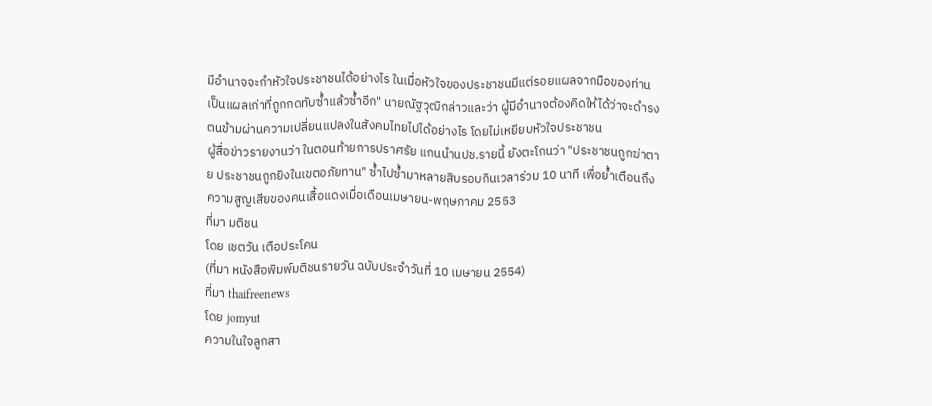มีอำนาจจะกำหัวใจประชาชนได้อย่างไร ในเมื่อหัวใจของประชาชนมีแต่รอยแผลจากมือของท่าน เป็นแผลเก่าที่ถูกกดทับซ้ำแล้วซ้ำอีก" นายณัฐวุฒิกล่าวและว่า ผู้มีอำนาจต้องคิดให้ได้ว่าจะดำรงตนข้ามผ่านความเปลี่ยนแปลงในสังคมไทยไปได้อย่างไร โดยไม่เหยียบหัวใจประชาชน
ผู้สื่อข่าวรายงานว่า ในตอนท้ายการปราศรัย แกนนำนปช.รายนี้ ยังตะโกนว่า "ประชาชนถูกฆ่าตาย ประชาชนถูกยิงในเขตอภัยทาน" ซ้ำไปซ้ำมาหลายสิบรอบกินเวลาร่วม 10 นาที เพื่อย้ำเตือนถึงความสูญเสียของคนเสื้อแดงเมื่อเดือนเมษายน-พฤษภาคม 2553
ที่มา มติชน
โดย เชตวัน เตือประโคน
(ที่มา หนังสือพิมพ์มติชนรายวัน ฉบับประจำวันที่ 10 เมษายน 2554)
ที่มา thaifreenews
โดย jomyut
ความในใจลูกสา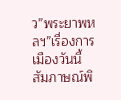ว”พระยาพหลฯ”เรื่องการเมืองวันนี้
สัมภาษณ์พิ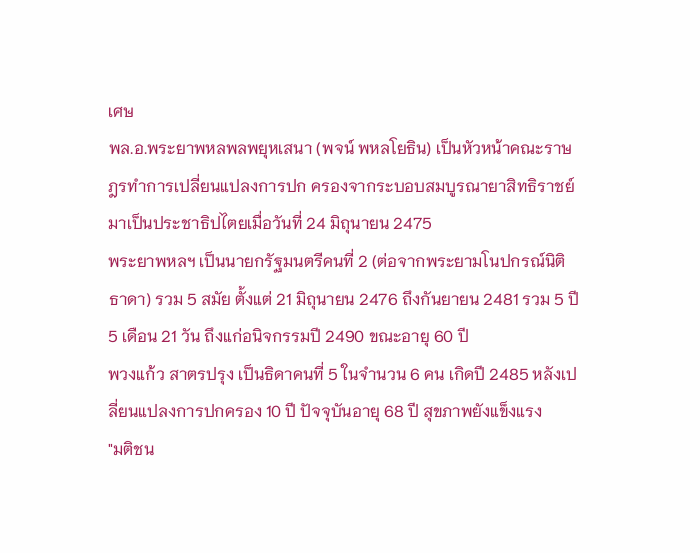เศษ
พล.อ.พระยาพหลพลพยุหเสนา (พจน์ พหลโยธิน) เป็นหัวหน้าคณะราษฎรทำการเปลี่ยนแปลงการปก ครองจากระบอบสมบูรณายาสิทธิราชย์มาเป็นประชาธิปไตยเมื่อวันที่ 24 มิถุนายน 2475
พระยาพหลฯ เป็นนายกรัฐมนตรีคนที่ 2 (ต่อจากพระยามโนปกรณ์นิติธาดา) รวม 5 สมัย ตั้งแต่ 21 มิถุนายน 2476 ถึงกันยายน 2481 รวม 5 ปี 5 เดือน 21 วัน ถึงแก่อนิจกรรมปี 2490 ขณะอายุ 60 ปี
พวงแก้ว สาตรปรุง เป็นธิดาคนที่ 5 ในจำนวน 6 คน เกิดปี 2485 หลังเปลี่ยนแปลงการปกครอง 10 ปี ปัจจุบันอายุ 68 ปี สุขภาพยังแข็งแรง
"มติชน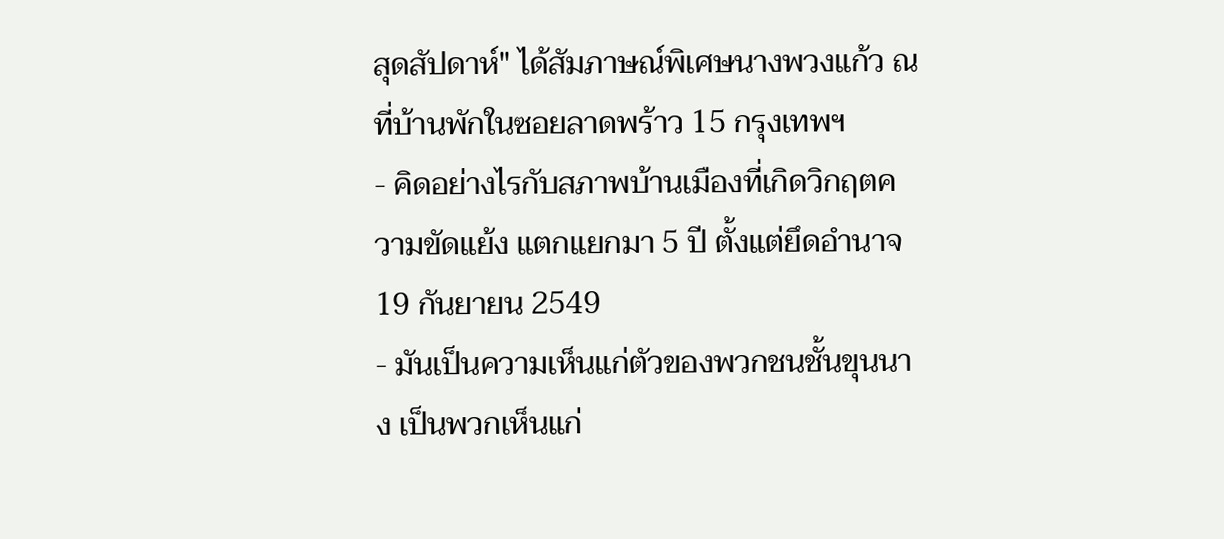สุดสัปดาห์" ได้สัมภาษณ์พิเศษนางพวงแก้ว ณ ที่บ้านพักในซอยลาดพร้าว 15 กรุงเทพฯ
- คิดอย่างไรกับสภาพบ้านเมืองที่เกิดวิกฤตความขัดแย้ง แตกแยกมา 5 ปี ตั้งแต่ยึดอำนาจ 19 กันยายน 2549
- มันเป็นความเห็นแก่ตัวของพวกชนชั้นขุนนาง เป็นพวกเห็นแก่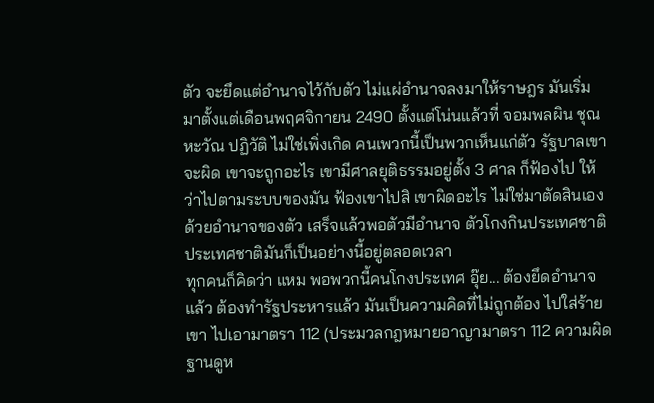ตัว จะยึดแต่อำนาจไว้กับตัว ไม่แผ่อำนาจลงมาให้ราษฎร มันเริ่มมาตั้งแต่เดือนพฤศจิกายน 2490 ตั้งแต่โน่นแล้วที่ จอมพลผิน ชุณหะวัณ ปฏิวัติ ไม่ใช่เพิ่งเกิด คนเพวกนี้เป็นพวกเห็นแก่ตัว รัฐบาลเขาจะผิด เขาจะถูกอะไร เขามีศาลยุติธรรมอยู่ตั้ง 3 ศาล ก็ฟ้องไป ให้ว่าไปตามระบบของมัน ฟ้องเขาไปสิ เขาผิดอะไร ไม่ใช่มาตัดสินเองด้วยอำนาจของตัว เสร็จแล้วพอตัวมีอำนาจ ตัวโกงกินประเทศชาติ ประเทศชาติมันก็เป็นอย่างนี้อยู่ตลอดเวลา
ทุกคนก็คิดว่า แหม พอพวกนี้คนโกงประเทศ อุ๊ย... ต้องยึดอำนาจแล้ว ต้องทำรัฐประหารแล้ว มันเป็นความคิดที่ไม่ถูกต้อง ไปใส่ร้ายเขา ไปเอามาตรา 112 (ประมวลกฎหมายอาญามาตรา 112 ความผิดฐานดูห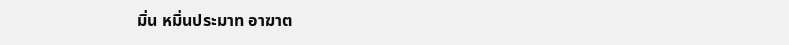มิ่น หมิ่นประมาท อาฆาต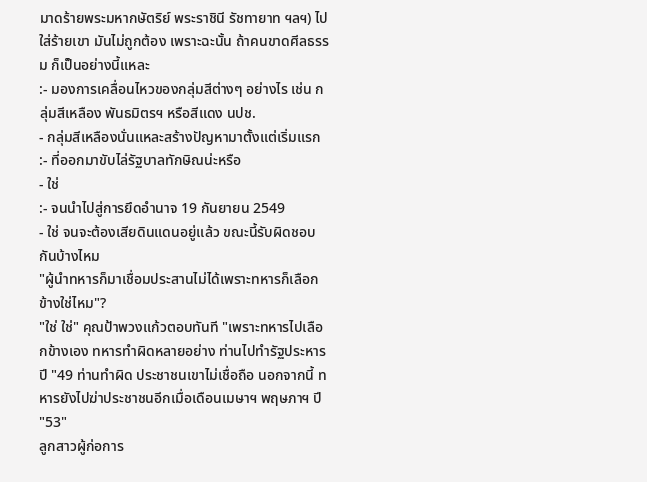มาดร้ายพระมหากษัตริย์ พระราชินี รัชทายาท ฯลฯ) ไปใส่ร้ายเขา มันไม่ถูกต้อง เพราะฉะนั้น ถ้าคนขาดศีลธรรม ก็เป็นอย่างนี้แหละ
:- มองการเคลื่อนไหวของกลุ่มสีต่างๆ อย่างไร เช่น กลุ่มสีเหลือง พันธมิตรฯ หรือสีแดง นปช.
- กลุ่มสีเหลืองนั่นแหละสร้างปัญหามาตั้งแต่เริ่มแรก
:- ที่ออกมาขับไล่รัฐบาลทักษิณน่ะหรือ
- ใช่
:- จนนำไปสู่การยึดอำนาจ 19 กันยายน 2549
- ใช่ จนจะต้องเสียดินแดนอยู่แล้ว ขณะนี้รับผิดชอบกันบ้างไหม
"ผู้นำทหารก็มาเชื่อมประสานไม่ได้เพราะทหารก็เลือกข้างใช่ไหม"?
"ใช่ ใช่" คุณป้าพวงแก้วตอบทันที "เพราะทหารไปเลือกข้างเอง ทหารทำผิดหลายอย่าง ท่านไปทำรัฐประหารปี "49 ท่านทำผิด ประชาชนเขาไม่เชื่อถือ นอกจากนี้ ทหารยังไปฆ่าประชาชนอีกเมื่อเดือนเมษาฯ พฤษภาฯ ปี "53"
ลูกสาวผู้ก่อการ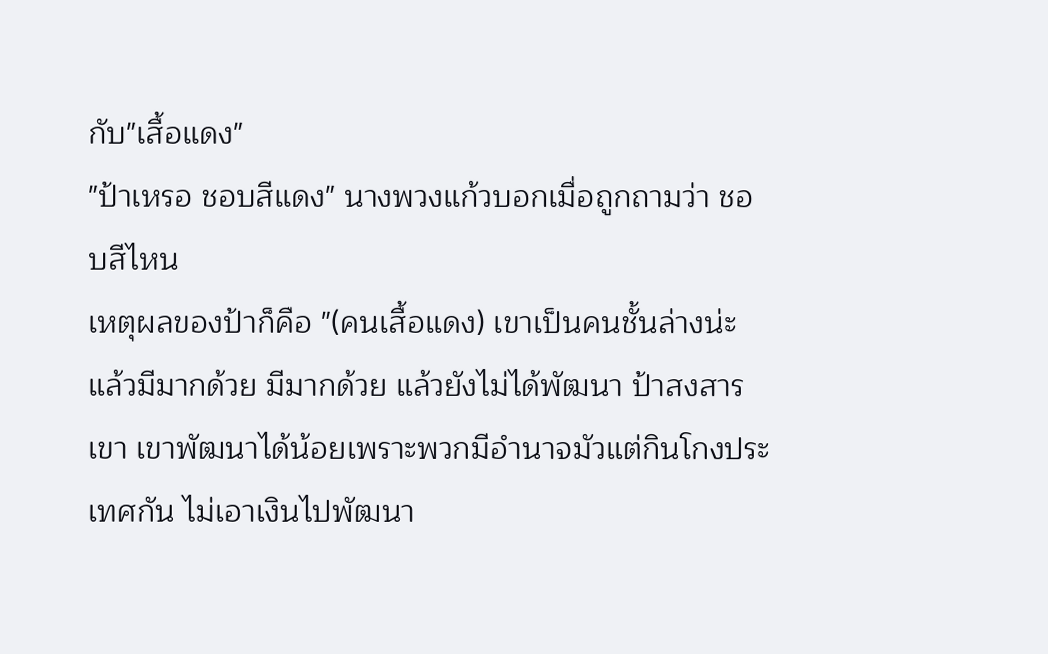กับ"เสื้อแดง"
"ป้าเหรอ ชอบสีแดง" นางพวงแก้วบอกเมื่อถูกถามว่า ชอบสีไหน
เหตุผลของป้าก็คือ "(คนเสื้อแดง) เขาเป็นคนชั้นล่างน่ะ แล้วมีมากด้วย มีมากด้วย แล้วยังไม่ได้พัฒนา ป้าสงสารเขา เขาพัฒนาได้น้อยเพราะพวกมีอำนาจมัวแต่กินโกงประเทศกัน ไม่เอาเงินไปพัฒนา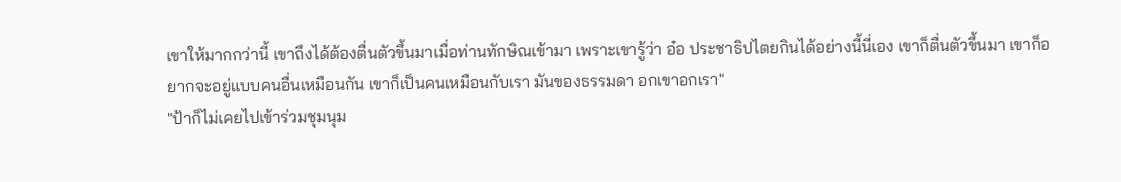เขาให้มากกว่านี้ เขาถึงได้ต้องตื่นตัวขึ้นมาเมื่อท่านทักษิณเข้ามา เพราะเขารู้ว่า อ๋อ ประชาธิปไตยกินได้อย่างนี้นี่เอง เขาก็ตื่นตัวขึ้นมา เขาก็อยากจะอยู่แบบคนอื่นเหมือนกัน เขาก็เป็นคนเหมือนกับเรา มันของธรรมดา อกเขาอกเรา"
"ป้าก็ไม่เคยไปเข้าร่วมชุมนุม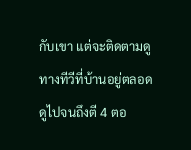กับเขา แต่จะติดตามดูทางทีวีที่บ้านอยู่ตลอด ดูไปจนถึงตี 4 ตอ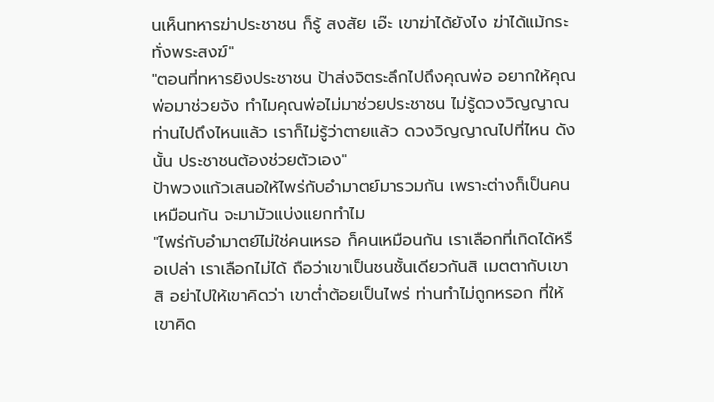นเห็นทหารฆ่าประชาชน ก็รู้ สงสัย เอ๊ะ เขาฆ่าได้ยังไง ฆ่าได้แม้กระทั่งพระสงฆ์"
"ตอนที่ทหารยิงประชาชน ป้าส่งจิตระลึกไปถึงคุณพ่อ อยากให้คุณพ่อมาช่วยจัง ทำไมคุณพ่อไม่มาช่วยประชาชน ไม่รู้ดวงวิญญาณท่านไปถึงไหนแล้ว เราก็ไม่รู้ว่าตายแล้ว ดวงวิญญาณไปที่ไหน ดังนั้น ประชาชนต้องช่วยตัวเอง"
ป้าพวงแก้วเสนอให้ไพร่กับอำมาตย์มารวมกัน เพราะต่างก็เป็นคนเหมือนกัน จะมามัวแบ่งแยกทำไม
"ไพร่กับอำมาตย์ไม่ใช่คนเหรอ ก็คนเหมือนกัน เราเลือกที่เกิดได้หรือเปล่า เราเลือกไม่ได้ ถือว่าเขาเป็นชนชั้นเดียวกันสิ เมตตากับเขาสิ อย่าไปให้เขาคิดว่า เขาต่ำต้อยเป็นไพร่ ท่านทำไม่ถูกหรอก ที่ให้เขาคิด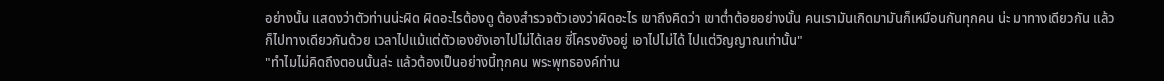อย่างนั้น แสดงว่าตัวท่านน่ะผิด ผิดอะไรต้องดู ต้องสำรวจตัวเองว่าผิดอะไร เขาถึงคิดว่า เขาต่ำต้อยอย่างนั้น คนเรามันเกิดมามันก็เหมือนกันทุกคน น่ะ มาทางเดียวกัน แล้วก็ไปทางเดียวกันด้วย เวลาไปแม้แต่ตัวเองยังเอาไปไม่ได้เลย ซี่โครงยังอยู่ เอาไปไม่ได้ ไปแต่วิญญาณเท่านั้น"
"ทำไมไม่คิดถึงตอนนั้นล่ะ แล้วต้องเป็นอย่างนี้ทุกคน พระพุทธองค์ท่าน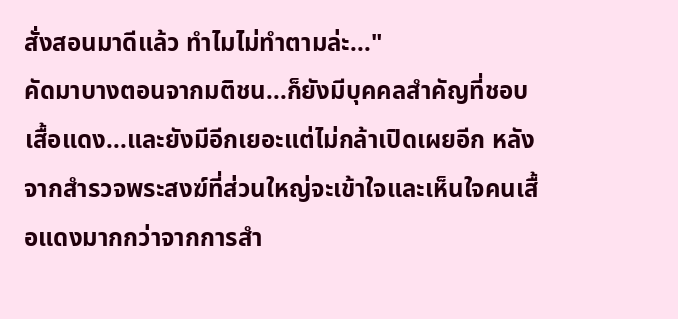สั่งสอนมาดีแล้ว ทำไมไม่ทำตามล่ะ..."
คัดมาบางตอนจากมติชน...ก็ยังมีบุคคลสำคัญที่ชอบเสื้อแดง...และยังมีอีกเยอะแต่ไม่กล้าเปิดเผยอีก หลังจากสำรวจพระสงฆ์ที่ส่วนใหญ่จะเข้าใจและเห็นใจคนเสื้อแดงมากกว่าจากการสำ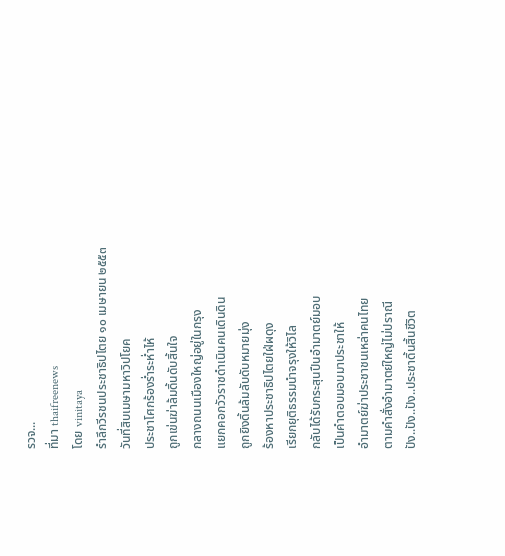รวจ...
ที่มา thaifreenews
โดย vinitaya
รำลึกวีรชนประชาธิปไตย ๑๐ เมษายน ๒๕๕๓
วันที่สิบเมษามหาวิปโยค
ประชาโศกร้องร่ำระห่ำไห้
ถูกเข่นฆ่าล้มดิ้นดับสิ้นใจ
กลางถนนเมืองใหญ่อยู่ในกรุง
แยกคอกวัวราชดำเนินคนเดินดิน
ถูกยิงดิ้นล้มลับดับหมายมุ่ง
ร้องหาประชาธิปไตยใฝ่ผดุง
เรียกยุติธรรมนำจรุงให้วิไล
กลับได้รับกระสุนปืนอำมาตย์มอบ
เป็นคำตอบมอบมาประชาให้
อำมาตย์ฆ่าประชาชนเหล่าคนไทย
ตามคำสั่งอำมาตย์ใหญ่ไม่ปราณี
ปัง..ปัง..ปัง..ประชาดิ้นสิ้นชีวิต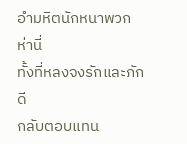อำมหิตนักหนาพวกห่านี่
ทั้งที่หลงจงรักและภักดี
กลับตอบแทน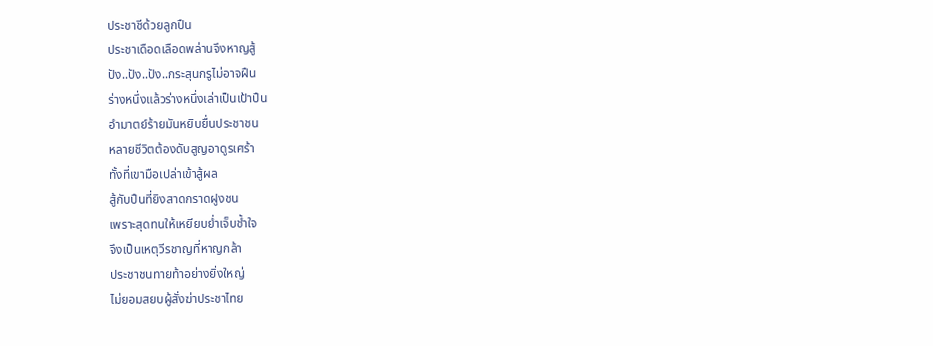ประชาชีด้วยลูกปืน
ประชาเดือดเลือดพล่านจึงหาญสู้
ปัง..ปัง..ปัง..กระสุนกรูไม่อาจฝืน
ร่างหนึ่งแล้วร่างหนึ่งเล่าเป็นเป้าปืน
อำมาตย์ร้ายมันหยิบยื่นประชาชน
หลายชีวิตต้องดับสูญอาดูรเศร้า
ทั้งที่เขามือเปล่าเข้าสู้ผล
สู้กับปืนที่ยิงสาดกราดฝูงชน
เพราะสุดทนให้เหยียบย่ำเจ็บช้ำใจ
จึงเป็นเหตุวีรชาญที่หาญกล้า
ประชาชนทายท้าอย่างยิ่งใหญ่
ไม่ยอมสยบผู้สั่งฆ่าประชาไทย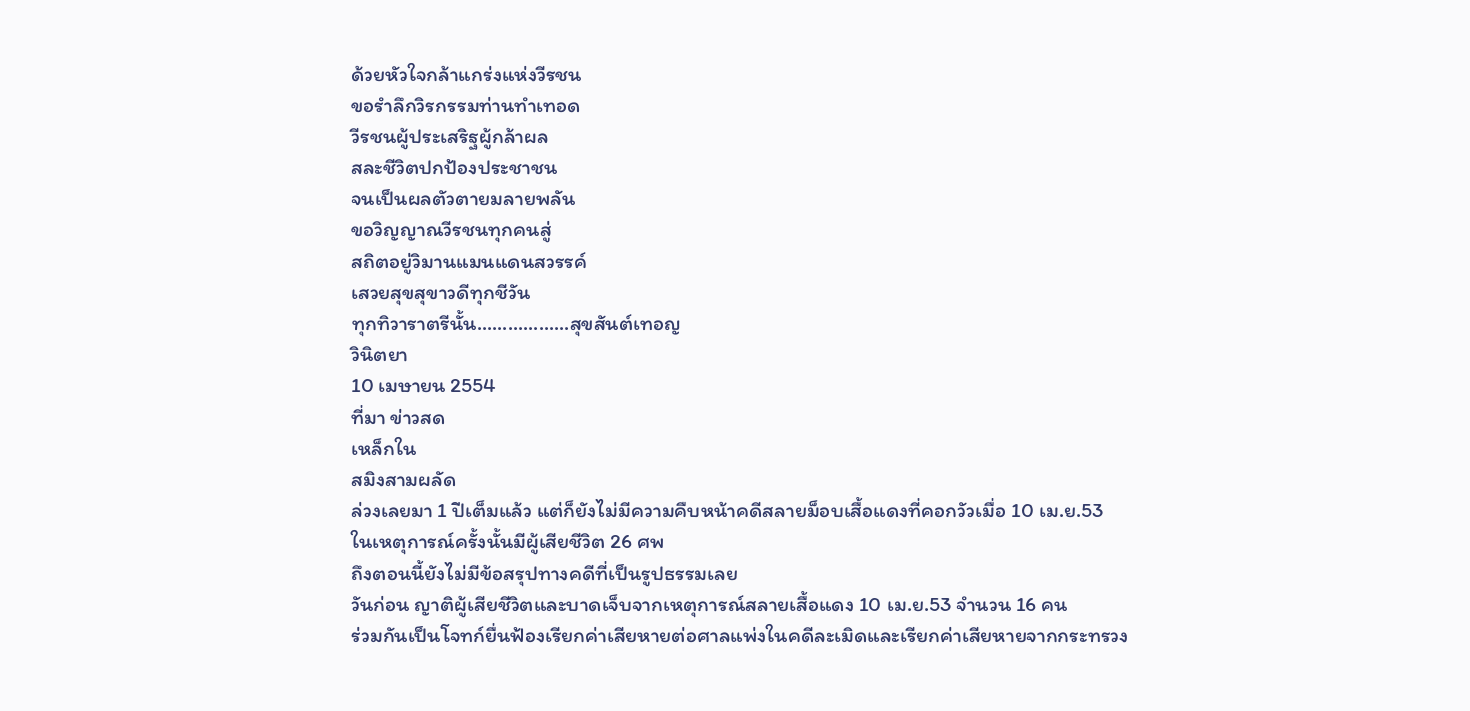ด้วยหัวใจกล้าแกร่งแห่งวีรชน
ขอรำลึกวิรกรรมท่านทำเทอด
วีรชนผู้ประเสริฐผู้กล้าผล
สละชีวิตปกป้องประชาชน
จนเป็นผลตัวตายมลายพลัน
ขอวิญญาณวีรชนทุกคนสู่
สถิตอยู่วิมานแมนแดนสวรรค์
เสวยสุขสุขาวดีทุกชีวัน
ทุกทิวาราตรีนั้น..................สุขสันต์เทอญ
วินิตยา
10 เมษายน 2554
ที่มา ข่าวสด
เหล็กใน
สมิงสามผลัด
ล่วงเลยมา 1 ปีเต็มแล้ว แต่ก็ยังไม่มีความคืบหน้าคดีสลายม็อบเสื้อแดงที่คอกวัวเมื่อ 10 เม.ย.53
ในเหตุการณ์ครั้งนั้นมีผู้เสียชีวิต 26 ศพ
ถึงตอนนี้ยังไม่มีข้อสรุปทางคดีที่เป็นรูปธรรมเลย
วันก่อน ญาติผู้เสียชีวิตและบาดเจ็บจากเหตุการณ์สลายเสื้อแดง 10 เม.ย.53 จำนวน 16 คน
ร่วมกันเป็นโจทก์ยื่นฟ้องเรียกค่าเสียหายต่อศาลแพ่งในคดีละเมิดและเรียกค่าเสียหายจากกระทรวง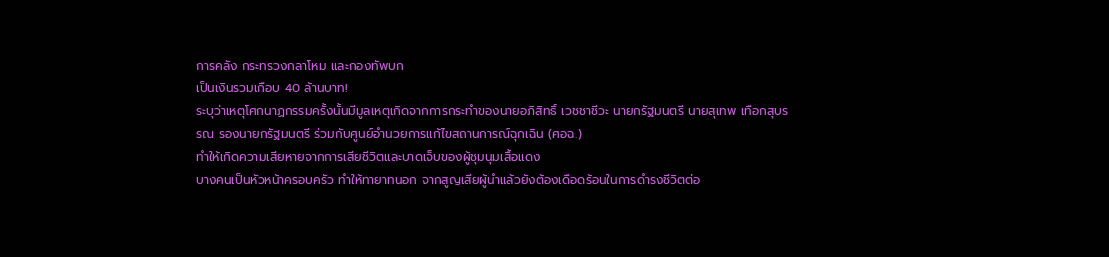การคลัง กระทรวงกลาโหม และกองทัพบก
เป็นเงินรวมเกือบ 40 ล้านบาท!
ระบุว่าเหตุโศกนาฏกรรมครั้งนั้นมีมูลเหตุเกิดจากการกระทำของนายอภิสิทธิ์ เวชชาชีวะ นายกรัฐมนตรี นายสุเทพ เทือกสุบรรณ รองนายกรัฐมนตรี ร่วมกับศูนย์อำนวยการแก้ไขสถานการณ์ฉุกเฉิน (ศอฉ.)
ทำให้เกิดความเสียหายจากการเสียชีวิตและบาดเจ็บของผู้ชุมนุมเสื้อแดง
บางคนเป็นหัวหน้าครอบครัว ทำให้ทายาทนอก จากสูญเสียผู้นำแล้วยังต้องเดือดร้อนในการดำรงชีวิตต่อ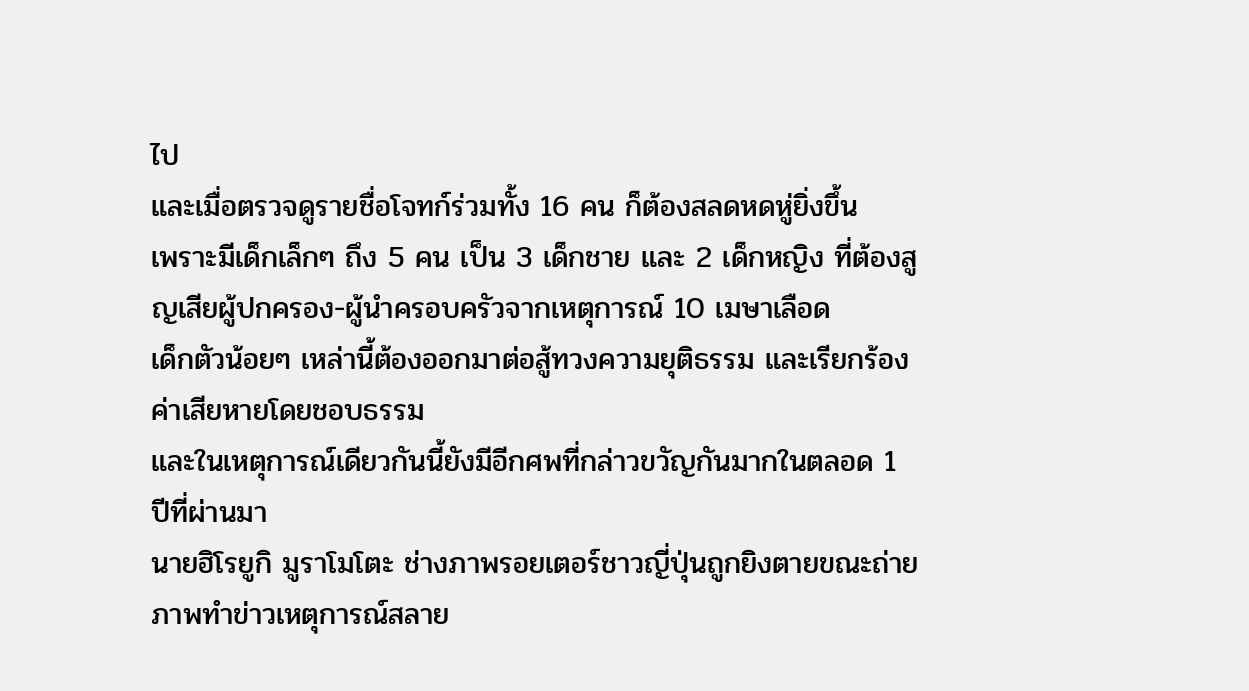ไป
และเมื่อตรวจดูรายชื่อโจทก์ร่วมทั้ง 16 คน ก็ต้องสลดหดหู่ยิ่งขึ้น
เพราะมีเด็กเล็กๆ ถึง 5 คน เป็น 3 เด็กชาย และ 2 เด็กหญิง ที่ต้องสูญเสียผู้ปกครอง-ผู้นำครอบครัวจากเหตุการณ์ 10 เมษาเลือด
เด็กตัวน้อยๆ เหล่านี้ต้องออกมาต่อสู้ทวงความยุติธรรม และเรียกร้องค่าเสียหายโดยชอบธรรม
และในเหตุการณ์เดียวกันนี้ยังมีอีกศพที่กล่าวขวัญกันมากในตลอด 1 ปีที่ผ่านมา
นายฮิโรยูกิ มูราโมโตะ ช่างภาพรอยเตอร์ชาวญี่ปุ่นถูกยิงตายขณะถ่ายภาพทำข่าวเหตุการณ์สลาย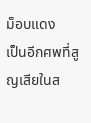ม็อบแดง
เป็นอีกศพที่สูญเสียในส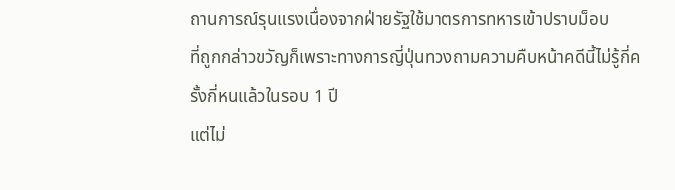ถานการณ์รุนแรงเนื่องจากฝ่ายรัฐใช้มาตรการทหารเข้าปราบม็อบ
ที่ถูกกล่าวขวัญก็เพราะทางการญี่ปุ่นทวงถามความคืบหน้าคดีนี้ไม่รู้กี่ครั้งกี่หนแล้วในรอบ 1 ปี
แต่ไม่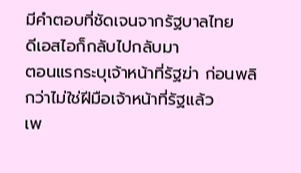มีคำตอบที่ชัดเจนจากรัฐบาลไทย
ดีเอสไอก็กลับไปกลับมา
ตอนแรกระบุเจ้าหน้าที่รัฐฆ่า ก่อนพลิกว่าไม่ใช่ฝีมือเจ้าหน้าที่รัฐแล้ว
เพ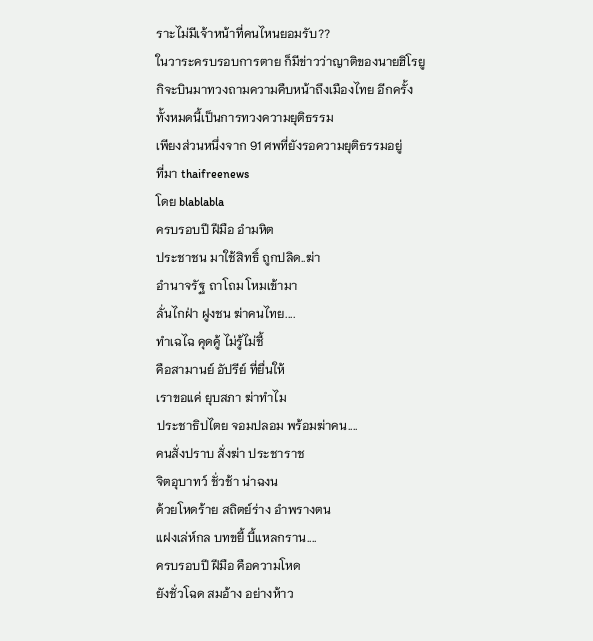ราะไม่มีเจ้าหน้าที่คนไหนยอมรับ??
ในวาระครบรอบการตาย ก็มีข่าวว่าญาติของนายฮิโรยูกิจะบินมาทวงถามความคืบหน้าถึงเมืองไทย อีกครั้ง
ทั้งหมดนี้เป็นการทวงความยุติธรรม
เพียงส่วนหนึ่งจาก 91 ศพที่ยังรอความยุติธรรมอยู่
ที่มา thaifreenews
โดย blablabla
ครบรอบปี ฝีมือ อำมหิต
ประชาชน มาใช้สิทธิ์ ถูกปลิด..ฆ่า
อำนาจรัฐ ถาโถม โหมเข้ามา
ลั่นไกฝ่า ฝูงชน ฆ่าคนไทย....
ทำเฉไฉ คุดคู้ ไม่รู้ไม่ชี้
คือสามานย์ อัปรีย์ ที่ยื่นให้
เราขอแค่ ยุบสภา ฆ่าทำไม
ประชาธิปไตย จอมปลอม พร้อมฆ่าคน....
คนสั่งปราบ สั่งฆ่า ประชาราช
จิตอุบาทว์ ชั่วช้า น่าฉงน
ด้วยโหดร้าย สถิตย์ร่าง อำพรางตน
แฝงเล่ห์กล บทขยี้ บี้แหลกราน....
ครบรอบปี ฝีมือ คือความโหด
ยังชั่วโฉด สมอ้าง อย่างห้าว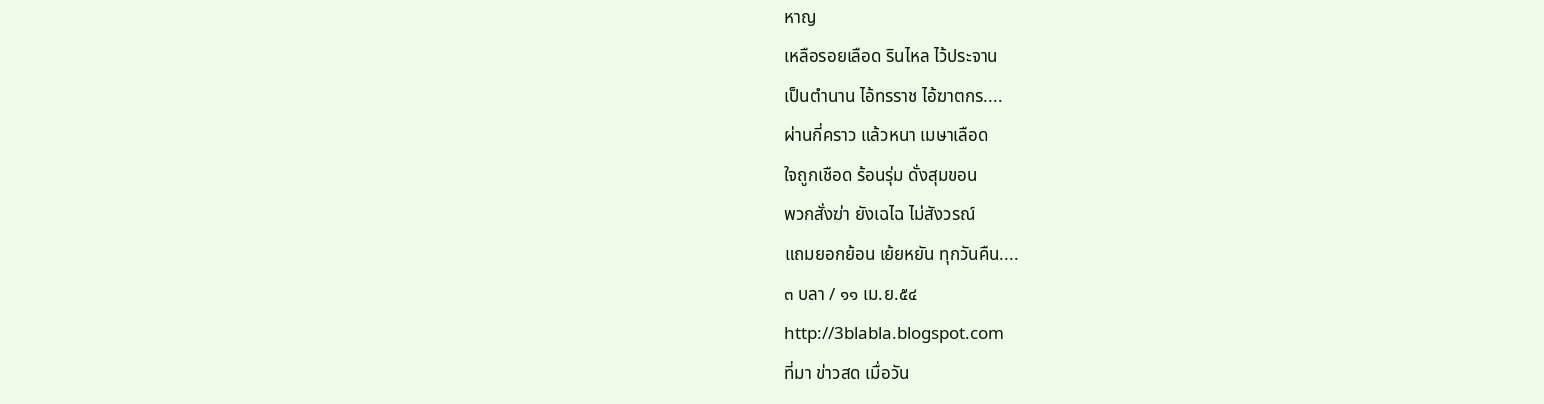หาญ
เหลือรอยเลือด รินไหล ไว้ประจาน
เป็นตำนาน ไอ้ทรราช ไอ้ฆาตกร....
ผ่านกี่คราว แล้วหนา เมษาเลือด
ใจถูกเชือด ร้อนรุ่ม ดั่งสุมขอน
พวกสั่งฆ่า ยังเฉไฉ ไม่สังวรณ์
แถมยอกย้อน เย้ยหยัน ทุกวันคืน....
๓ บลา / ๑๑ เม.ย.๕๔
http://3blabla.blogspot.com
ที่มา ข่าวสด เมื่อวัน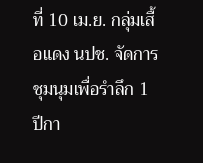ที่ 10 เม.ย. กลุ่มเสื้อแดง นปช. จัดการชุมนุมเพื่อรำลึก 1 ปีกา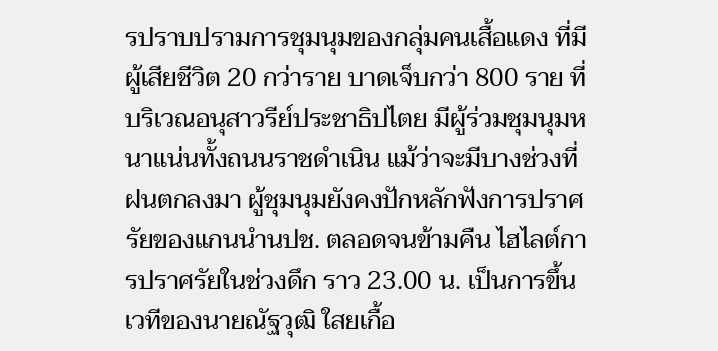รปราบปรามการชุมนุมของกลุ่มคนเสื้อแดง ที่มีผู้เสียชีวิต 20 กว่าราย บาดเจ็บกว่า 800 ราย ที่บริเวณอนุสาวรีย์ประชาธิปไตย มีผู้ร่วมชุมนุมหนาแน่นทั้งถนนราชดำเนิน แม้ว่าจะมีบางช่วงที่ฝนตกลงมา ผู้ชุมนุมยังคงปักหลักฟังการปราศรัยของแกนนำนปช. ตลอดจนข้ามคืน ไฮไลต์การปราศรัยในช่วงดึก ราว 23.00 น. เป็นการขึ้นเวทีของนายณัฐวุฒิ ใสยเกื้อ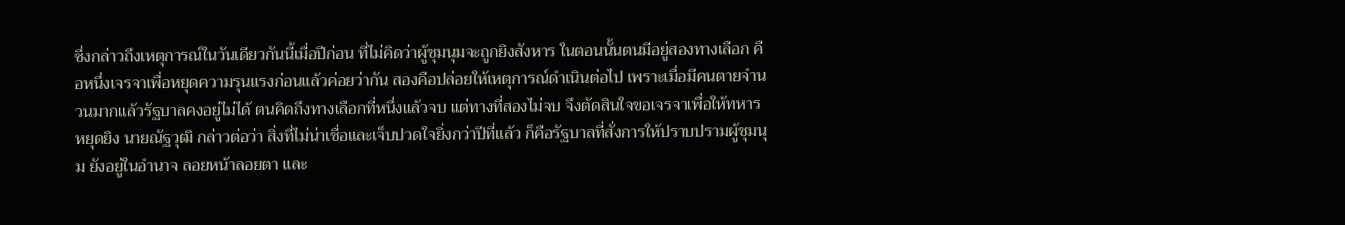ซึ่งกล่าวถึงเหตุการณ์ในวันเดียวกันนี้เมื่อปีก่อน ที่ไม่คิดว่าผู้ชุมนุมจะถูกยิงสังหาร ในตอนนั้นตนมีอยู่สองทางเลือก คือหนึ่งเจรจาเพื่อหยุดความรุนแรงก่อนแล้วค่อยว่ากัน สองคือปล่อยให้เหตุการณ์ดำเนินต่อไป เพราะเมื่อมีคนตายจำนวนมากแล้วรัฐบาลคงอยู่ไม่ได้ ตนคิดถึงทางเลือกที่หนึ่งแล้วจบ แต่ทางที่สองไม่จบ จึงตัดสินใจขอเจรจาเพื่อให้ทหารหยุดยิง นายณัฐวุฒิ กล่าวต่อว่า สิ่งที่ไม่น่าเชื่อและเจ็บปวดใจยิ่งกว่าปีที่แล้ว ก็คือรัฐบาลที่สั่งการให้ปราบปรามผู้ชุมนุม ยังอยู่ในอำนาจ ลอยหน้าลอยตา และ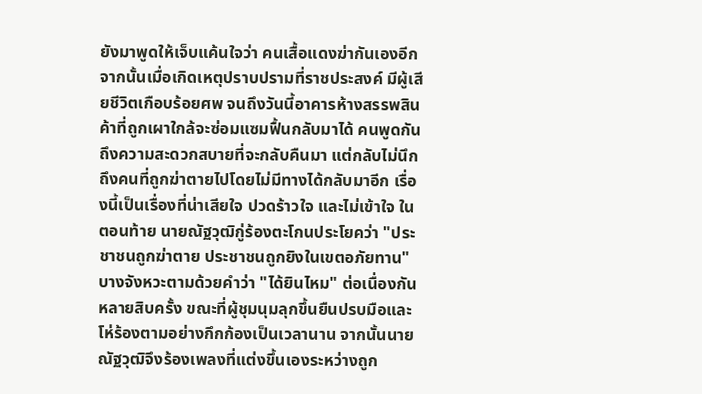ยังมาพูดให้เจ็บแค้นใจว่า คนเสื้อแดงฆ่ากันเองอีก จากนั้นเมื่อเกิดเหตุปราบปรามที่ราชประสงค์ มีผู้เสียชีวิตเกือบร้อยศพ จนถึงวันนี้อาคารห้างสรรพสินค้าที่ถูกเผาใกล้จะซ่อมแซมฟื้นกลับมาได้ คนพูดกันถึงความสะดวกสบายที่จะกลับคืนมา แต่กลับไม่นึกถึงคนที่ถูกฆ่าตายไปโดยไม่มีทางได้กลับมาอีก เรื่องนี้เป็นเรื่องที่น่าเสียใจ ปวดร้าวใจ และไม่เข้าใจ ในตอนท้าย นายณัฐวุฒิกู่ร้องตะโกนประโยคว่า "ประชาชนถูกฆ่าตาย ประชาชนถูกยิงในเขตอภัยทาน" บางจังหวะตามด้วยคำว่า "ได้ยินไหม" ต่อเนื่องกันหลายสิบครั้ง ขณะที่ผู้ชุมนุมลุกขึ้นยืนปรบมือและโห่ร้องตามอย่างกึกก้องเป็นเวลานาน จากนั้นนายณัฐวุฒิจึงร้องเพลงที่แต่งขึ้นเองระหว่างถูก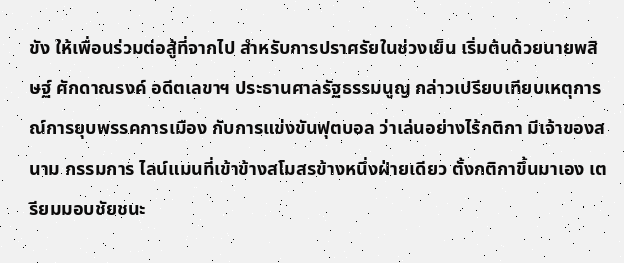ขัง ให้เพื่อนร่วมต่อสู้ที่จากไป สำหรับการปราศรัยในช่วงเย็น เริ่มต้นด้วยนายพสิษฐ์ ศักดาณรงค์ อดีตเลขาฯ ประธานศาลรัฐธรรมนูญ กล่าวเปรียบเทียบเหตุการณ์การยุบพรรคการเมือง กับการแข่งขันฟุตบอล ว่าเล่นอย่างไร้กติกา มีเจ้าของสนาม กรรมการ ไลน์แมนที่เข้าข้างสโมสรข้างหนึ่งฝ่ายเดียว ตั้งกติกาขึ้นมาเอง เตรียมมอบชัยชนะ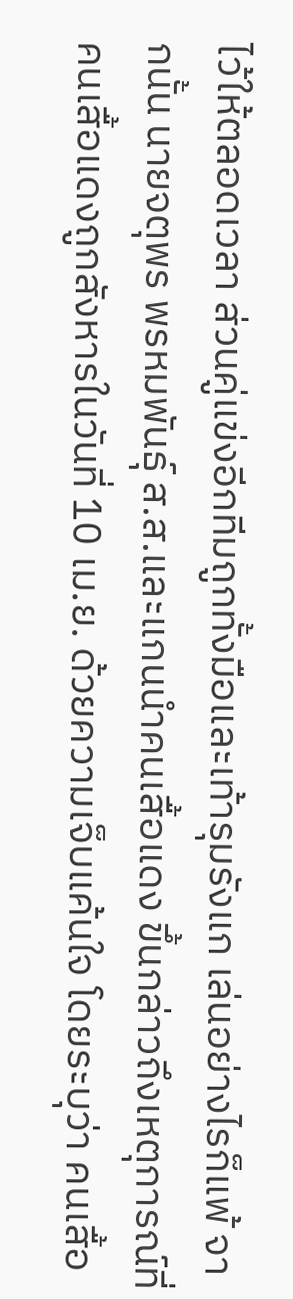ไว้ให้ตลอดเวลา ส่วนคู่แข่งอีกทีมถูกทั้งมือและเท้ารุมรังแก เล่นอย่างไรก็แพ้ จากนั้น นายจตุพร พรหมพันธุ์ ส.ส.และแกนนำคนเสื้อแดง ขึ้นกล่าวถึงเหตุการณ์ที่คนเสื้อแดงถูกสังหารในวันที่ 10 เม.ย. ด้วยความเจ็บแค้นใจ โดยระบุว่า คนเสื้อ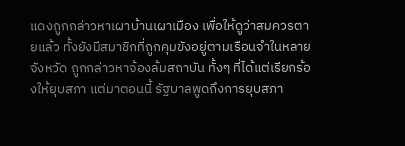แดงถูกกล่าวหาเผาบ้านเผาเมือง เพื่อให้ดูว่าสมควรตายแล้ว ทั้งยังมีสมาชิกที่ถูกคุมขังอยู่ตามเรือนจำในหลายจังหวัด ถูกกล่าวหาจ้องล้มสถาบัน ทั้งๆ ที่ได้แต่เรียกร้องให้ยุบสภา แต่มาตอนนี้ รัฐบาลพูดถึงการยุบสภา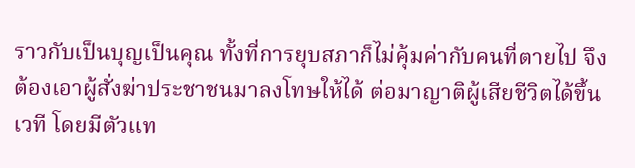ราวกับเป็นบุญเป็นคุณ ทั้งที่การยุบสภาก็ไม่คุ้มค่ากับคนที่ตายไป จึงต้องเอาผู้สั่งฆ่าประชาชนมาลงโทษให้ได้ ต่อมาญาติผู้เสียชีวิตได้ขึ้นเวที โดยมีตัวแท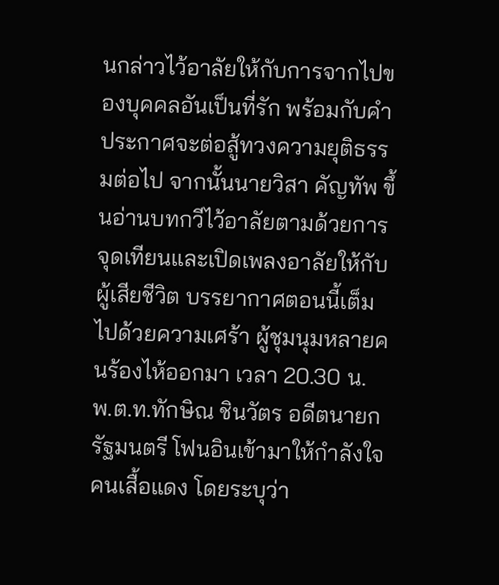นกล่าวไว้อาลัยให้กับการจากไปของบุคคลอันเป็นที่รัก พร้อมกับคำประกาศจะต่อสู้ทวงความยุติธรรมต่อไป จากนั้นนายวิสา คัญทัพ ขึ้นอ่านบทกวีไว้อาลัยตามด้วยการจุดเทียนและเปิดเพลงอาลัยให้กับผู้เสียชีวิต บรรยากาศตอนนี้เต็มไปด้วยความเศร้า ผู้ชุมนุมหลายคนร้องไห้ออกมา เวลา 20.30 น. พ.ต.ท.ทักษิณ ชินวัตร อดีตนายกรัฐมนตรี โฟนอินเข้ามาให้กำลังใจคนเสื้อแดง โดยระบุว่า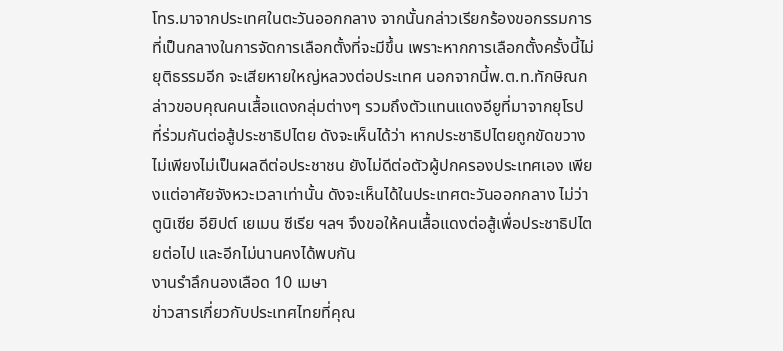โทร.มาจากประเทศในตะวันออกกลาง จากนั้นกล่าวเรียกร้องขอกรรมการที่เป็นกลางในการจัดการเลือกตั้งที่จะมีขึ้น เพราะหากการเลือกตั้งครั้งนี้ไม่ยุติธรรมอีก จะเสียหายใหญ่หลวงต่อประเทศ นอกจากนี้พ.ต.ท.ทักษิณกล่าวขอบคุณคนเสื้อแดงกลุ่มต่างๆ รวมถึงตัวแทนแดงอียูที่มาจากยุโรป ที่ร่วมกันต่อสู้ประชาธิปไตย ดังจะเห็นได้ว่า หากประชาธิปไตยถูกขัดขวาง ไม่เพียงไม่เป็นผลดีต่อประชาชน ยังไม่ดีต่อตัวผู้ปกครองประเทศเอง เพียงแต่อาศัยจังหวะเวลาเท่านั้น ดังจะเห็นได้ในประเทศตะวันออกกลาง ไม่ว่า ตูนิเซีย อียิปต์ เยเมน ซีเรีย ฯลฯ จึงขอให้คนเสื้อแดงต่อสู้เพื่อประชาธิปไตยต่อไป และอีกไม่นานคงได้พบกัน
งานรำลึกนองเลือด 10 เมษา
ข่าวสารเกี่ยวกับประเทศไทยที่คุณ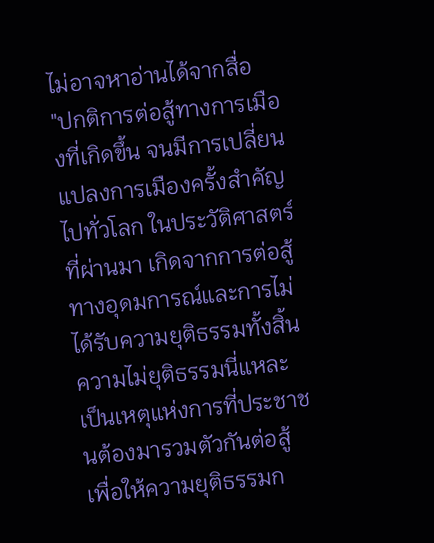ไม่อาจหาอ่านได้จากสื่อ
"ปกติการต่อสู้ทางการเมืองที่เกิดขึ้น จนมีการเปลี่ยนแปลงการเมืองครั้งสำคัญไปทั่วโลก ในประวัติศาสตร์ที่ผ่านมา เกิดจากการต่อสู้ทางอุดมการณ์และการไม่ได้รับความยุติธรรมทั้งสิ้น ความไม่ยุติธรรมนี่แหละ เป็นเหตุแห่งการที่ประชาชนต้องมารวมตัวกันต่อสู้ เพื่อให้ความยุติธรรมก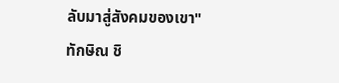ลับมาสู่สังคมของเขา"
ทักษิณ ชิ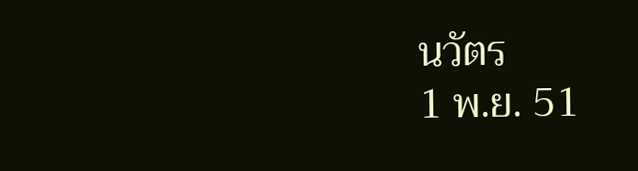นวัตร
1 พ.ย. 51